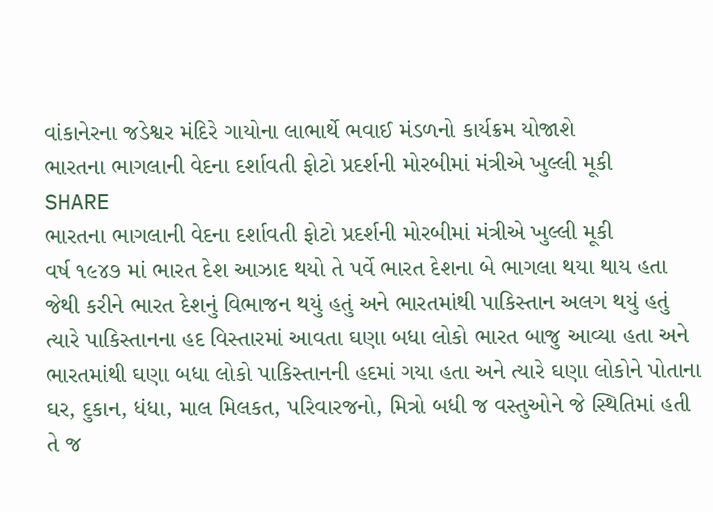વાંકાનેરના જડેશ્વર મંદિરે ગાયોના લાભાર્થે ભવાઈ મંડળનો કાર્યક્રમ યોજાશે
ભારતના ભાગલાની વેદના દર્શાવતી ફોટો પ્રદર્શની મોરબીમાં મંત્રીએ ખુલ્લી મૂકી
SHARE
ભારતના ભાગલાની વેદના દર્શાવતી ફોટો પ્રદર્શની મોરબીમાં મંત્રીએ ખુલ્લી મૂકી
વર્ષ ૧૯૪૭ માં ભારત દેશ આઝાદ થયો તે પર્વે ભારત દેશના બે ભાગલા થયા થાય હતા જેથી કરીને ભારત દેશનું વિભાજન થયું હતું અને ભારતમાંથી પાકિસ્તાન અલગ થયું હતું ત્યારે પાકિસ્તાનના હદ વિસ્તારમાં આવતા ઘણા બધા લોકો ભારત બાજુ આવ્યા હતા અને ભારતમાંથી ઘણા બધા લોકો પાકિસ્તાનની હદમાં ગયા હતા અને ત્યારે ઘણા લોકોને પોતાના ઘર, દુકાન, ધંધા, માલ મિલકત, પરિવારજનો, મિત્રો બધી જ વસ્તુઓને જે સ્થિતિમાં હતી તે જ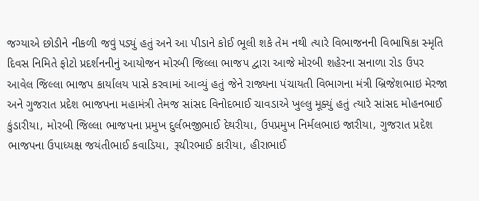જગ્યાએ છોડીને નીકળી જવું પડ્યું હતું અને આ પીડાને કોઈ ભૂલી શકે તેમ નથી ત્યારે વિભાજનની વિભાષિકા સ્મૃતિ દિવસ નિમિતે ફોટો પ્રદર્શનનીનું આયોજન મોરબી જિલ્લા ભાજપ દ્વારા આજે મોરબી શહેરના સનાળા રોડ ઉપર આવેલ જિલ્લા ભાજપ કાર્યાલય પાસે કરવામાં આવ્યું હતું જેને રાજ્યના પંચાયતી વિભાગના મંત્રી બ્રિજેશભાઇ મેરજા અને ગુજરાત પ્રદેશ ભાજપના મહામંત્રી તેમજ સાંસદ વિનોદભાઈ ચાવડાએ ખુલ્લુ મૂક્યું હતું ત્યારે સાંસદ મોહનભાઈ કુંડારીયા, મોરબી જિલ્લા ભાજપના પ્રમુખ દુર્લભજીભાઈ દેથરીયા, ઉપપ્રમુખ નિર્મલભાઇ જારીયા, ગુજરાત પ્રદેશ ભાજપના ઉપાધ્યક્ષ જયંતીભાઈ કવાડિયા, રૂચીરભાઈ કારીયા, હીરાભાઈ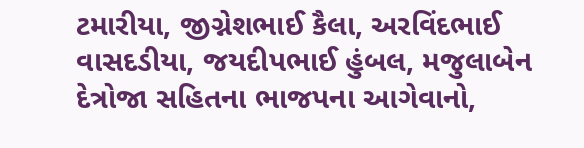ટમારીયા, જીગ્નેશભાઈ કૈલા, અરવિંદભાઈ વાસદડીયા, જયદીપભાઈ હુંબલ, મજુલાબેન દેત્રોજા સહિતના ભાજપના આગેવાનો,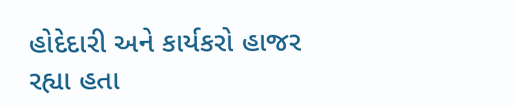હોદેદારી અને કાર્યકરો હાજર રહ્યા હતા